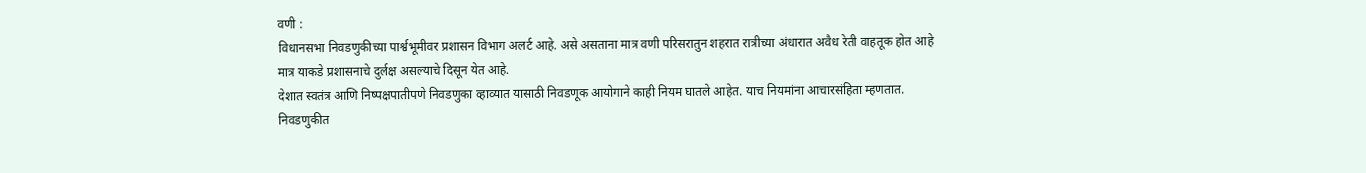वणी :
विधानसभा निवडणुकीच्या पार्श्वभूमीवर प्रशासन विभाग अलर्ट आहे. असे असताना मात्र वणी परिसरातुन शहरात रात्रीच्या अंधारात अवैध रेती वाहतूक होत आहे मात्र याकडे प्रशासनाचे दुर्लक्ष असल्याचे दिसून येत आहे.
देशात स्वतंत्र आणि निष्पक्षपातीपणे निवडणुका व्हाव्यात यासाठी निवडणूक आयोगाने काही नियम घातले आहेत. याच नियमांना आचारसंहिता म्हणतात.
निवडणुकीत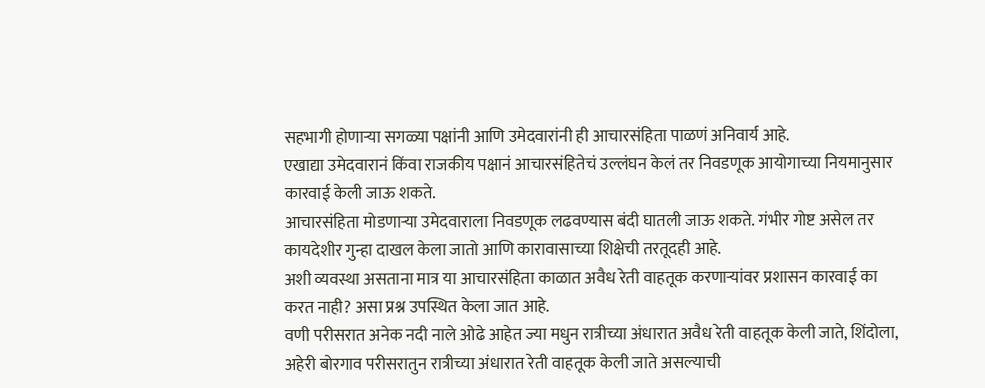सहभागी होणाऱ्या सगळ्या पक्षांनी आणि उमेदवारांनी ही आचारसंहिता पाळणं अनिवार्य आहे.
एखाद्या उमेदवारानं किंवा राजकीय पक्षानं आचारसंहितेचं उल्लंघन केलं तर निवडणूक आयोगाच्या नियमानुसार कारवाई केली जाऊ शकते.
आचारसंहिता मोडणाऱ्या उमेदवाराला निवडणूक लढवण्यास बंदी घातली जाऊ शकते. गंभीर गोष्ट असेल तर कायदेशीर गुन्हा दाखल केला जातो आणि कारावासाच्या शिक्षेची तरतूदही आहे.
अशी व्यवस्था असताना मात्र या आचारसंहिता काळात अवैध रेती वाहतूक करणाऱ्यांवर प्रशासन कारवाई का करत नाही? असा प्रश्न उपस्थित केला जात आहे.
वणी परीसरात अनेक नदी नाले ओढे आहेत ज्या मधुन रात्रीच्या अंधारात अवैध रेती वाहतूक केली जाते, शिंदोला, अहेरी बोरगाव परीसरातुन रात्रीच्या अंधारात रेती वाहतूक केली जाते असल्याची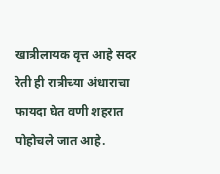खात्रीलायक वृत्त आहे सदर रेती ही रात्रीच्या अंधाराचा फायदा घेत वणी शहरात पोहोचले जात आहे.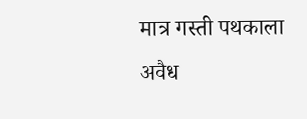मात्र गस्ती पथकाला अवैध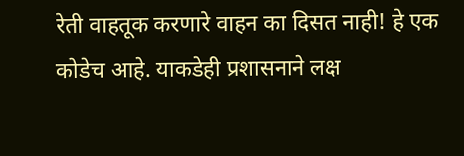रेती वाहतूक करणारे वाहन का दिसत नाही! हे एक कोडेच आहे. याकडेही प्रशासनाने लक्ष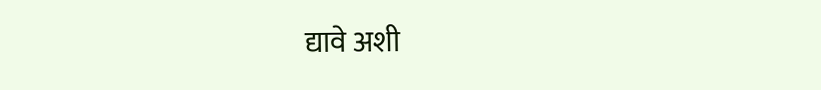द्यावे अशी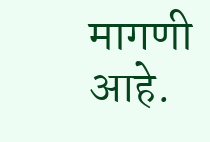मागणी आहे.